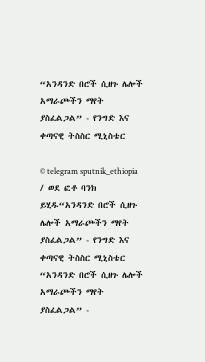“አንዳንድ በሮች ሲዘጉ ሌሎች አማራጮችን ማየት ያስፈልጋል” - የንግድ እና ቀጣናዊ ትስስር ሚኒስቴር

© telegram sputnik_ethiopia / ወደ ፎቶ ባንክ ይሂዱ“አንዳንድ በሮች ሲዘጉ ሌሎች አማራጮችን ማየት ያስፈልጋል” - የንግድ እና ቀጣናዊ ትስስር ሚኒስቴር
“አንዳንድ በሮች ሲዘጉ ሌሎች አማራጮችን ማየት ያስፈልጋል” -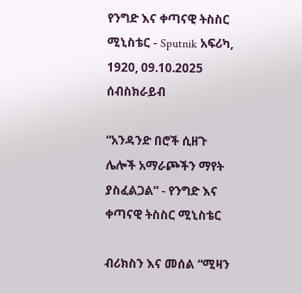የንግድ እና ቀጣናዊ ትስስር ሚኒስቴር - Sputnik አፍሪካ, 1920, 09.10.2025
ሰብስክራይብ

“አንዳንድ በሮች ሲዘጉ ሌሎች አማራጮችን ማየት ያስፈልጋል” - የንግድ እና ቀጣናዊ ትስስር ሚኒስቴር

ብሪክስን እና መሰል “ሚዛን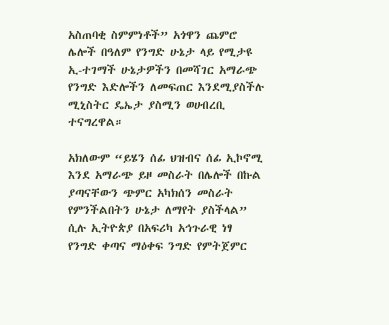አስጠባቂ ስምምነቶች” አጎዋን ጨምሮ ሌሎች በዓለም የንግድ ሁኔታ ላይ የሚታዩ ኢ-ተገማች ሁኔታዎችን በመሻገር አማራጭ የንግድ እድሎችን ለመፍጠር እንደሚያስችሉ ሚኒስትር ዴኤታ ያስሚን ወሀብረቢ ተናግረዋል።

አክለውም “ይሄን ሰፊ ህዝብና ሰፊ ኢኮኖሚ እንደ አማራጭ ይዞ መስራት በሌሎች በኩል ያጣናቸውን ጭምር አካክሰን መስራት የምንችልበትን ሁኔታ ለማየት ያስችላል” ሲሉ ኢትዮጵያ በአፍሪካ አኅጉራዊ ነፃ የንግድ ቀጣና ማዕቀፍ ንግድ የምትጀምር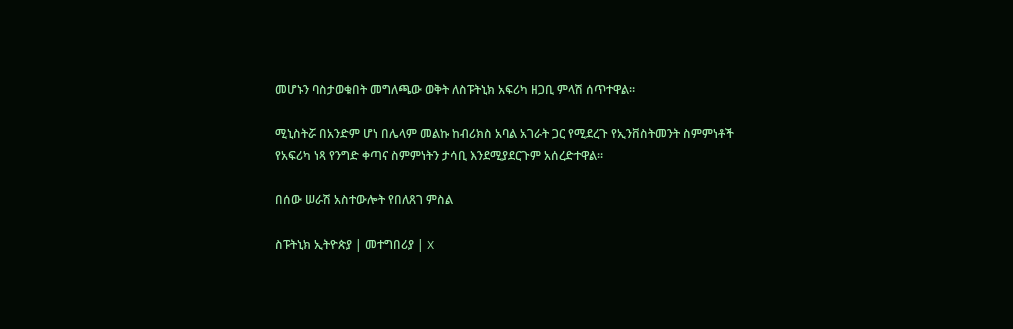መሆኑን ባስታወቁበት መግለጫው ወቅት ለስፑትኒክ አፍሪካ ዘጋቢ ምላሽ ሰጥተዋል።

ሚኒስትሯ በአንድም ሆነ በሌላም መልኩ ከብሪክስ አባል አገራት ጋር የሚደረጉ የኢንቨስትመንት ስምምነቶች የአፍሪካ ነጻ የንግድ ቀጣና ስምምነትን ታሳቢ እንደሚያደርጉም አሰረድተዋል።

በሰው ሠራሽ አስተውሎት የበለጸገ ምስል

ስፑትኒክ ኢትዮጵያ | መተግበሪያ | X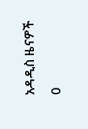አዳዲስ ዜናዎች
0